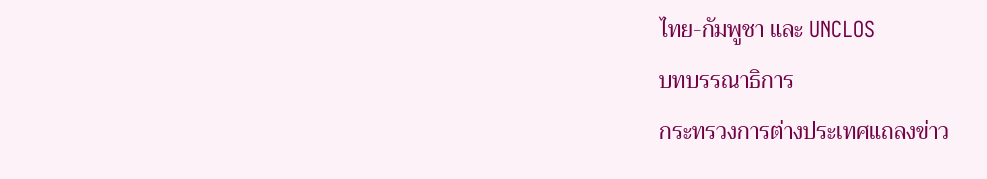ไทย-กัมพูชา และ UNCLOS
บทบรรณาธิการ
กระทรวงการต่างประเทศแถลงข่าว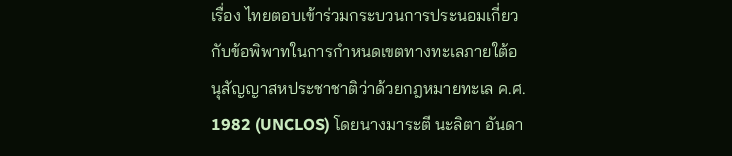เรื่อง ไทยตอบเข้าร่วมกระบวนการประนอมเกี่ยวกับข้อพิพาทในการกำหนดเขตทางทะเลภายใต้อนุสัญญาสหประชาชาติว่าด้วยกฎหมายทะเล ค.ศ. 1982 (UNCLOS) โดยนางมาระตี นะลิตา อันดา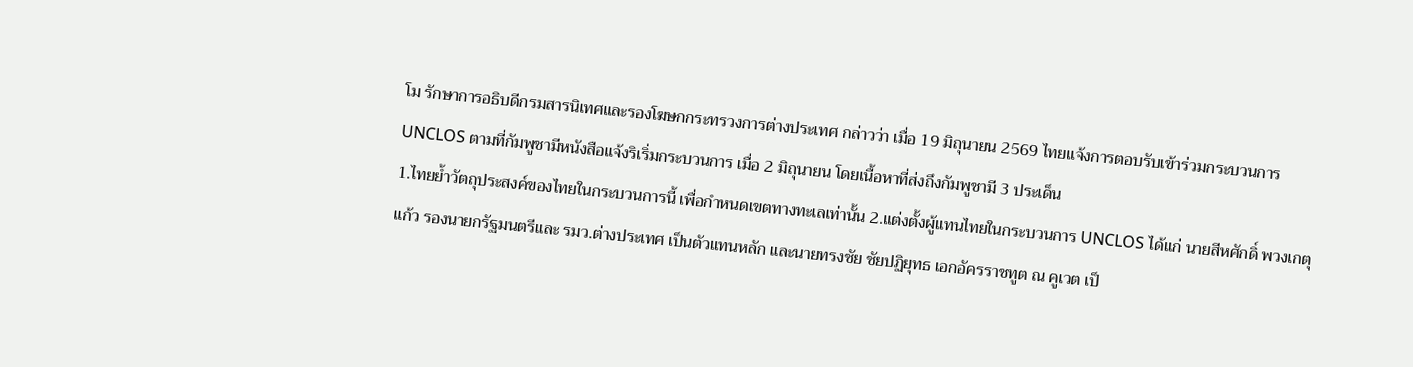โม รักษาการอธิบดีกรมสารนิเทศและรองโฆษกกระทรวงการต่างประเทศ กล่าวว่า เมื่อ 19 มิถุนายน 2569 ไทยแจ้งการตอบรับเข้าร่วมกระบวนการ UNCLOS ตามที่กัมพูชามีหนังสือแจ้งริเริ่มกระบวนการ เมื่อ 2 มิถุนายน โดยเนื้อหาที่ส่งถึงกัมพูชามี 3 ประเด็น
1.ไทยย้ำวัตถุประสงค์ของไทยในกระบวนการนี้ เพื่อกำหนดเขตทางทะเลเท่านั้น 2.แต่งตั้งผู้แทนไทยในกระบวนการ UNCLOS ได้แก่ นายสีหศักดิ์ พวงเกตุแก้ว รองนายกรัฐมนตรีและ รมว.ต่างประเทศ เป็นตัวแทนหลัก และนายทรงชัย ชัยปฏิยุทธ เอกอัครราชทูต ณ คูเวต เป็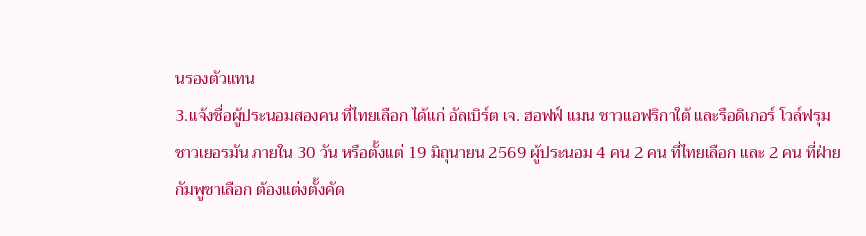นรองตัวแทน
3.แจ้งชื่อผู้ประนอมสองคน ที่ไทยเลือก ได้แก่ อัลเบิร์ต เจ. ฮอฟฟ์ แมน ชาวแอฟริกาใต้ และรือดิเกอร์ โวล์ฟรุม ชาวเยอรมัน ภายใน 30 วัน หรือตั้งแต่ 19 มิถุนายน 2569 ผู้ประนอม 4 คน 2 คน ที่ไทยเลือก และ 2 คน ที่ฝ่ายกัมพูชาเลือก ต้องแต่งตั้งคัด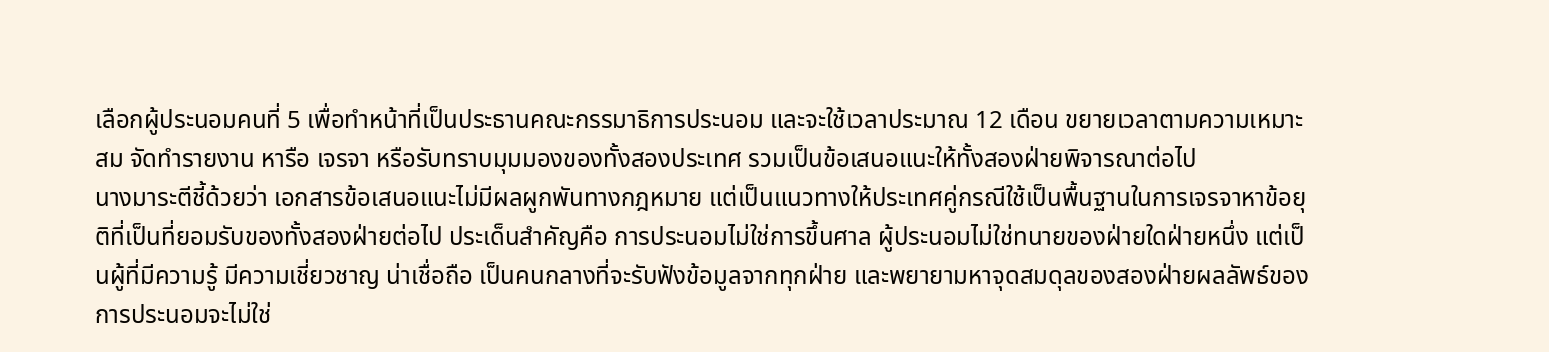เลือกผู้ประนอมคนที่ 5 เพื่อทำหน้าที่เป็นประธานคณะกรรมาธิการประนอม และจะใช้เวลาประมาณ 12 เดือน ขยายเวลาตามความเหมาะสม จัดทำรายงาน หารือ เจรจา หรือรับทราบมุมมองของทั้งสองประเทศ รวมเป็นข้อเสนอแนะให้ทั้งสองฝ่ายพิจารณาต่อไป
นางมาระตีชี้ด้วยว่า เอกสารข้อเสนอแนะไม่มีผลผูกพันทางกฎหมาย แต่เป็นแนวทางให้ประเทศคู่กรณีใช้เป็นพื้นฐานในการเจรจาหาข้อยุติที่เป็นที่ยอมรับของทั้งสองฝ่ายต่อไป ประเด็นสำคัญคือ การประนอมไม่ใช่การขึ้นศาล ผู้ประนอมไม่ใช่ทนายของฝ่ายใดฝ่ายหนึ่ง แต่เป็นผู้ที่มีความรู้ มีความเชี่ยวชาญ น่าเชื่อถือ เป็นคนกลางที่จะรับฟังข้อมูลจากทุกฝ่าย และพยายามหาจุดสมดุลของสองฝ่ายผลลัพธ์ของการประนอมจะไม่ใช่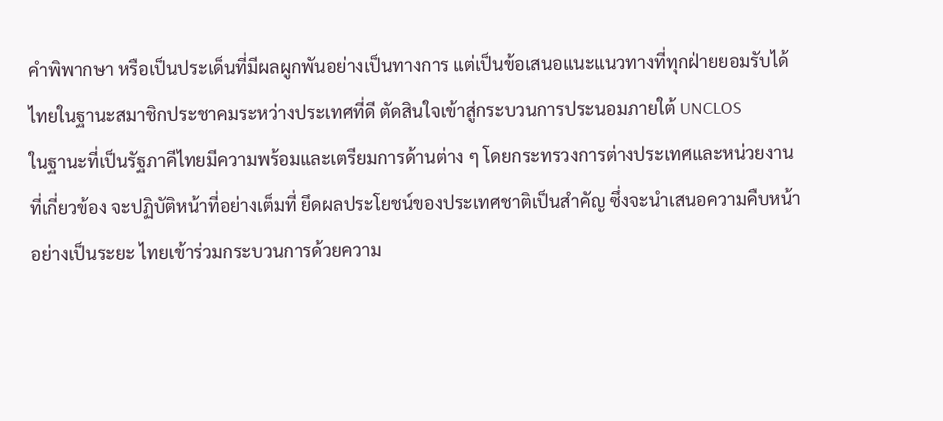คำพิพากษา หรือเป็นประเด็นที่มีผลผูกพันอย่างเป็นทางการ แต่เป็นข้อเสนอแนะแนวทางที่ทุกฝ่ายยอมรับได้ ไทยในฐานะสมาชิกประชาคมระหว่างประเทศที่ดี ตัดสินใจเข้าสู่กระบวนการประนอมภายใต้ UNCLOS
ในฐานะที่เป็นรัฐภาคีไทยมีความพร้อมและเตรียมการด้านต่าง ๆ โดยกระทรวงการต่างประเทศและหน่วยงานที่เกี่ยวข้อง จะปฏิบัติหน้าที่อย่างเต็มที่ ยึดผลประโยชน์ของประเทศชาติเป็นสำคัญ ซึ่งจะนำเสนอความคืบหน้าอย่างเป็นระยะ ไทยเข้าร่วมกระบวนการด้วยความ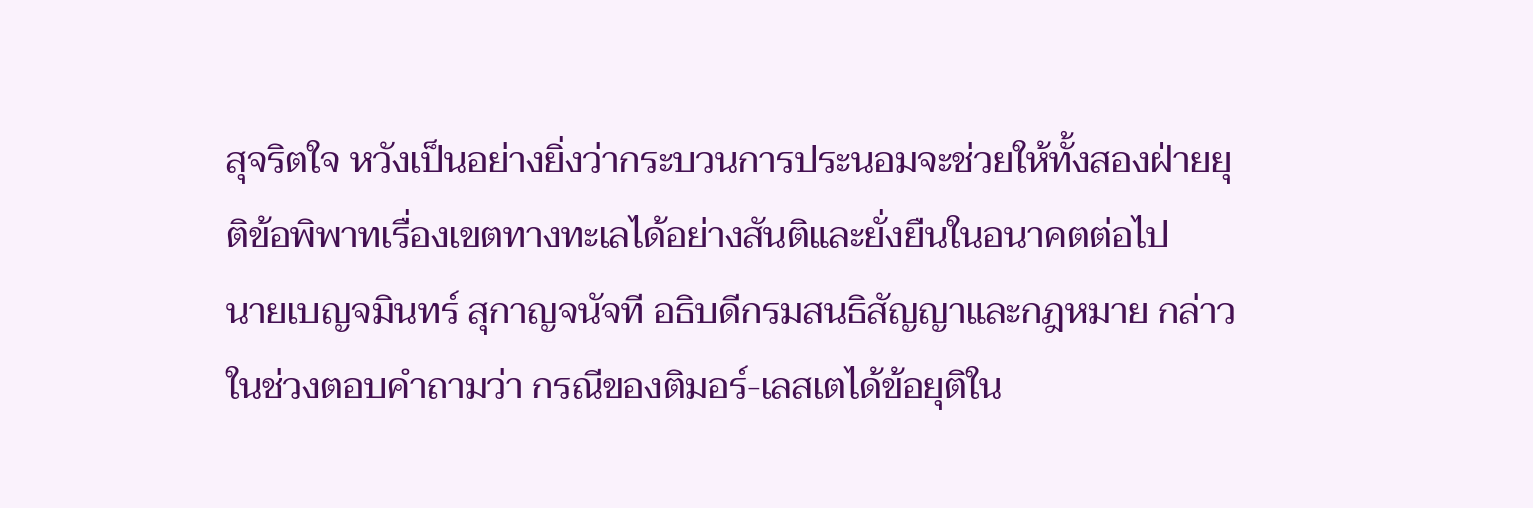สุจริตใจ หวังเป็นอย่างยิ่งว่ากระบวนการประนอมจะช่วยให้ทั้งสองฝ่ายยุติข้อพิพาทเรื่องเขตทางทะเลได้อย่างสันติและยั่งยืนในอนาคตต่อไป
นายเบญจมินทร์ สุกาญจนัจที อธิบดีกรมสนธิสัญญาและกฎหมาย กล่าวในช่วงตอบคำถามว่า กรณีของติมอร์-เลสเตได้ข้อยุติใน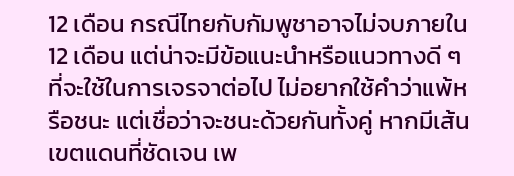12 เดือน กรณีไทยกับกัมพูชาอาจไม่จบภายใน 12 เดือน แต่น่าจะมีข้อแนะนำหรือแนวทางดี ๆ ที่จะใช้ในการเจรจาต่อไป ไม่อยากใช้คำว่าแพ้หรือชนะ แต่เชื่อว่าจะชนะด้วยกันทั้งคู่ หากมีเส้นเขตแดนที่ชัดเจน เพ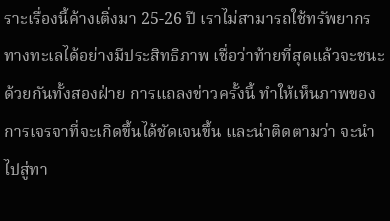ราะเรื่องนี้ค้างเติ่งมา 25-26 ปี เราไม่สามารถใช้ทรัพยากรทางทะเลได้อย่างมีประสิทธิภาพ เชื่อว่าท้ายที่สุดแล้วจะชนะด้วยกันทั้งสองฝ่าย การแถลงข่าวครั้งนี้ ทำให้เห็นภาพของการเจรจาที่จะเกิดขึ้นได้ชัดเจนขึ้น และน่าติดตามว่า จะนำไปสู่ทา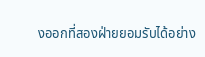งออกที่สองฝ่ายยอมรับได้อย่าง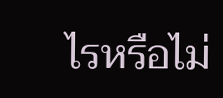ไรหรือไม่